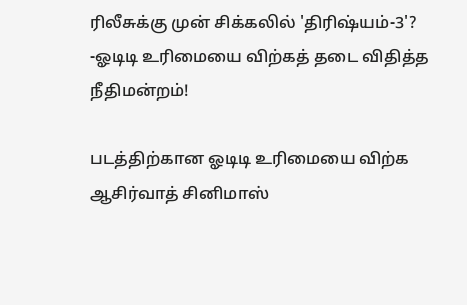ரிலீசுக்கு முன் சிக்கலில் 'திரிஷ்யம்-3'? -ஓடிடி உரிமையை விற்கத் தடை விதித்த நீதிமன்றம்!

படத்திற்கான ஓடிடி உரிமையை விற்க ஆசிர்வாத் சினிமாஸ்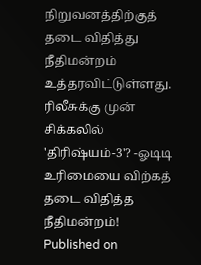நிறுவனத்திற்குத் தடை விதித்து நீதிமன்றம் உத்தரவிட்டுள்ளது.
ரிலீசுக்கு முன் சிக்கலில் 'திரிஷ்யம்-3'? -ஓடிடி உரிமையை விற்கத் தடை விதித்த நீதிமன்றம்!
Published on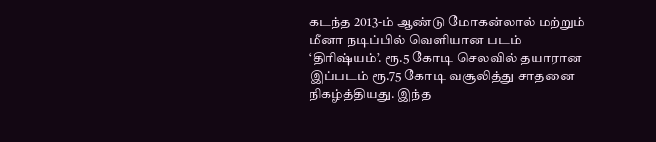கடந்த 2013-ம் ஆண்டு மோகன்லால் மற்றும் மீனா நடிப்பில் வெளியான படம் ‘திரிஷ்யம்’. ரூ.5 கோடி செலவில் தயாரான இப்படம் ரூ.75 கோடி வசூலித்து சாதனை நிகழ்த்தியது. இந்த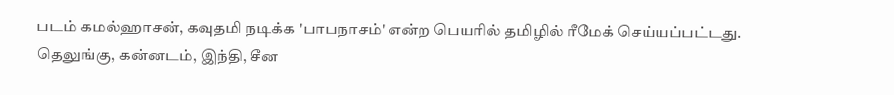படம் கமல்ஹாசன், கவுதமி நடிக்க 'பாபநாசம்' என்ற பெயரில் தமிழில் ரீமேக் செய்யப்பட்டது. தெலுங்கு, கன்னடம், இந்தி, சீன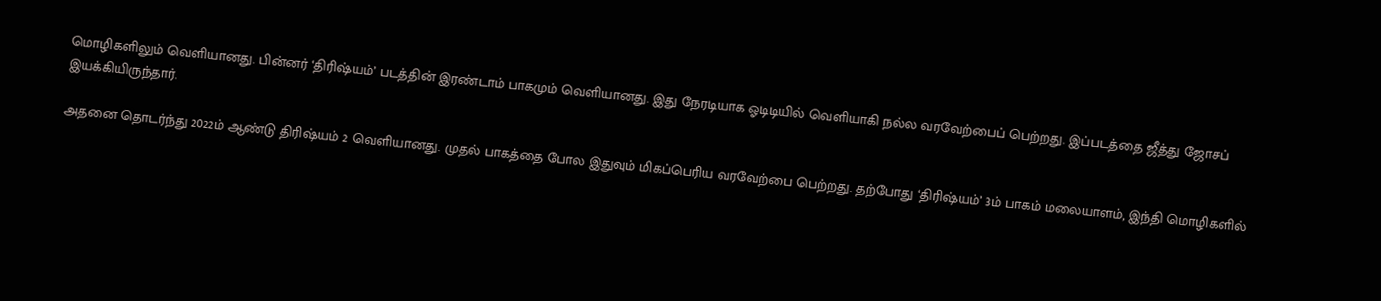மொழிகளிலும் வெளியானது. பின்னர் ‘திரிஷ்யம்’ படத்தின் இரண்டாம் பாகமும் வெளியானது. இது நேரடியாக ஓடிடியில் வெளியாகி நல்ல வரவேற்பைப் பெற்றது. இப்படத்தை ஜீத்து ஜோசப் இயக்கியிருந்தார்.

அதனை தொடர்ந்து 2022ம் ஆண்டு திரிஷ்யம் 2 வெளியானது. முதல் பாகத்தை போல இதுவும் மிகப்பெரிய வரவேற்பை பெற்றது. தற்போது ‘திரிஷ்யம்’ 3ம் பாகம் மலையாளம், இந்தி மொழிகளில்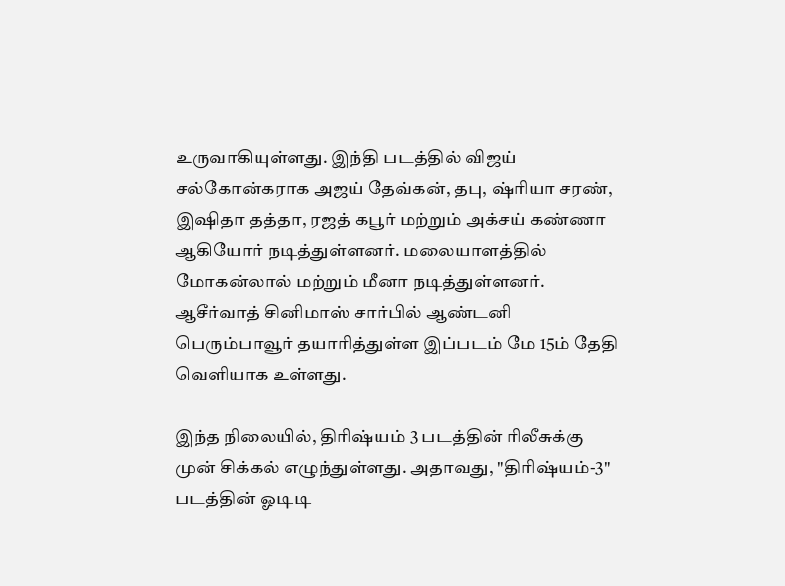உருவாகியுள்ளது. இந்தி படத்தில் விஜய் சல்கோன்கராக அஜய் தேவ்கன், தபு, ஷ்ரியா சரண், இஷிதா தத்தா, ரஜத் கபூர் மற்றும் அக்சய் கண்ணா ஆகியோர் நடித்துள்ளனர். மலையாளத்தில் மோகன்லால் மற்றும் மீனா நடித்துள்ளனர். ஆசீர்வாத் சினிமாஸ் சார்பில் ஆண்டனி பெரும்பாவூர் தயாரித்துள்ள இப்படம் மே 15ம் தேதி வெளியாக உள்ளது.

இந்த நிலையில், திரிஷ்யம் 3 படத்தின் ரிலீசுக்கு முன் சிக்கல் எழுந்துள்ளது. அதாவது, "திரிஷ்யம்-3" படத்தின் ஓடிடி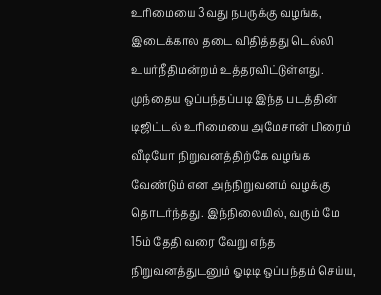உரிமையை 3வது நபருக்கு வழங்க, இடைக்கால தடை விதித்தது டெல்லி உயர்நீதிமன்றம் உத்தரவிட்டுள்ளது. முந்தைய ஒப்பந்தப்படி இந்த படத்தின் டிஜிட்டல் உரிமையை அமேசான் பிரைம் வீடியோ நிறுவனத்திற்கே வழங்க வேண்டும் என அந்நிறுவனம் வழக்கு தொடர்ந்தது. இந்நிலையில், வரும் மே 15ம் தேதி வரை வேறு எந்த நிறுவனத்துடனும் ஓடிடி ஒப்பந்தம் செய்ய,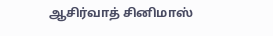ஆசிர்வாத் சினிமாஸ்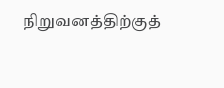நிறுவனத்திற்குத்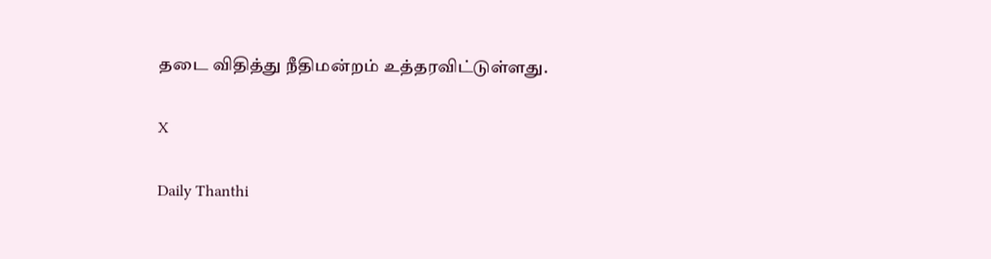தடை விதித்து நீதிமன்றம் உத்தரவிட்டுள்ளது.

X

Daily Thanthi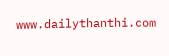www.dailythanthi.com